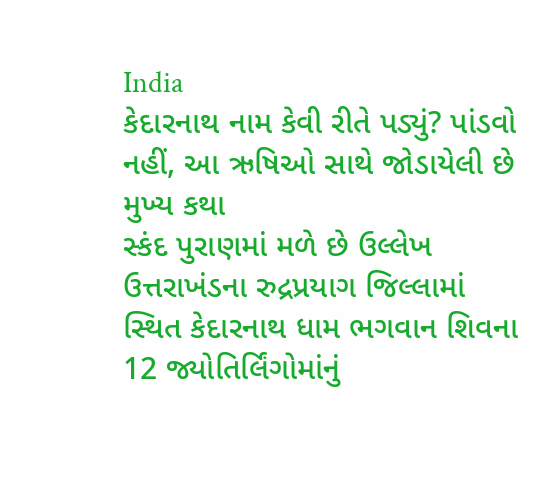India
કેદારનાથ નામ કેવી રીતે પડ્યું? પાંડવો નહીં, આ ઋષિઓ સાથે જોડાયેલી છે મુખ્ય કથા
સ્કંદ પુરાણમાં મળે છે ઉલ્લેખ ઉત્તરાખંડના રુદ્રપ્રયાગ જિલ્લામાં સ્થિત કેદારનાથ ધામ ભગવાન શિવના 12 જ્યોતિર્લિંગોમાંનું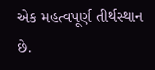એક મહત્વપૂર્ણ તીર્થસ્થાન છે.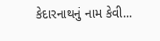કેદારનાથનું નામ કેવી...